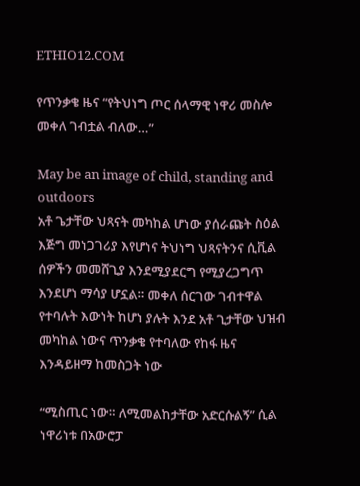ETHIO12.COM

የጥንቃቄ ዜና “የትህነግ ጦር ሰላማዊ ነዋሪ መስሎ መቀለ ገብቷል ብለው…”

May be an image of child, standing and outdoors
አቶ ጌታቸው ህጻናት መካከል ሆነው ያሰራጩት ስዕል እጅግ መነጋገሪያ እየሆነና ትህነግ ህጻናትንና ሲቪል ሰዎችን መመሸጊያ እንደሚያደርግ የሚያረጋግጥ እንደሆነ ማሳያ ሆኗል። መቀለ ሰርገው ገብተዋል የተባሉት እውነት ከሆነ ያሉት እንደ አቶ ጊታቸው ህዝብ መካከል ነውና ጥንቃቄ የተባለው የከፋ ዜና እንዳይዘማ ከመስጋት ነው

“ሚስጢር ነው። ለሚመልከታቸው አድርሱልኝ” ሲል ነዋሪነቱ በአውሮፓ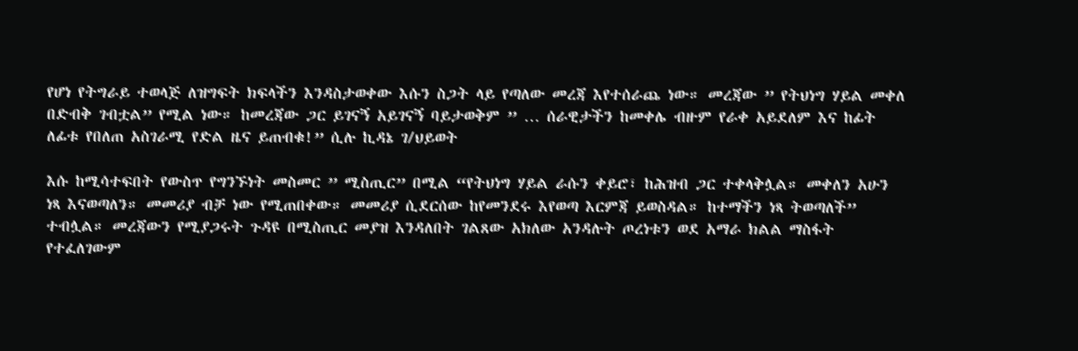የሆነ የትግራይ ተወላጅ ለዝግፍት ክፍላችን እንዳስታወቀው እሱን ስጋት ላይ የጣለው መረጃ እየተሰራጨ ነው። መረጃው ” የትህነግ ሃይል መቀለ በድብቅ ገብቷል” የሚል ነው። ከመረጃው ጋር ይገናኝ አይገናኝ ባይታወቅም ” … ሰራዊታችን ከመቀሌ ብዙም የራቀ አይደለም እና ከፊት ለፊቱ የበለጠ አስገራሚ የድል ዜና ይጠብቁ!” ሲሉ ኪዳኔ ገ/ህይወት

እሱ ከሚሳተፍበት የውስጥ የግንኙነት መስመር ” ሚስጢር” በሚል “የትህነግ ሃይል ራሱን ቀይሮ፣ ከሕዝብ ጋር ተቀላቅሏል። መቀለን አሁን ነጻ እናወጣለን። መመሪያ ብቻ ነው የሚጠበቀው። መመሪያ ሲደርሰው ከየመንደሩ እየወጣ እርምጃ ይወስዳል። ከተማችን ነጻ ትወጣለች” ተብሏል። መረጃውን የሚያጋሩት ጉዳዩ በሚስጢር መያዝ እንዳለበት ገልጸው አክለው አንዳሉት ጦረነቱን ወደ አማራ ክልል ማስፋት የተፈለገውም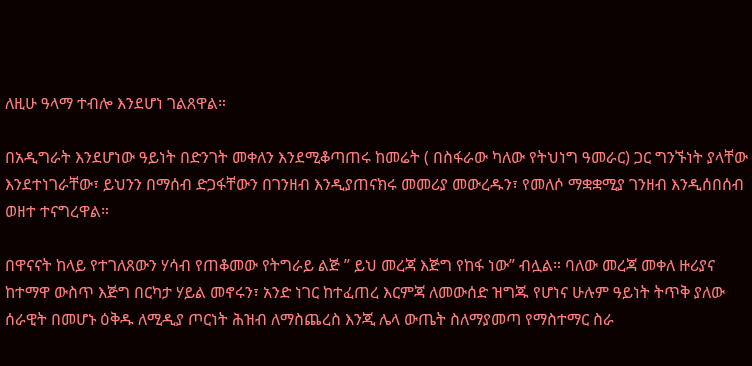ለዚሁ ዓላማ ተብሎ እንደሆነ ገልጸዋል።

በአዲግራት እንደሆነው ዓይነት በድንገት መቀለን እንደሚቆጣጠሩ ከመሬት ( በስፋራው ካለው የትህነግ ዓመራር) ጋር ግንኙነት ያላቸው እንደተነገራቸው፣ ይህንን በማሰብ ድጋፋቸውን በገንዘብ እንዲያጠናክሩ መመሪያ መውረዱን፣ የመለሶ ማቋቋሚያ ገንዘብ እንዲሰበሰብ ወዘተ ተናግረዋል።

በዋናናት ከላይ የተገለጸውን ሃሳብ የጠቆመው የትግራይ ልጅ ” ይህ መረጃ እጅግ የከፋ ነው” ብሏል። ባለው መረጃ መቀለ ዙሪያና ከተማዋ ውስጥ እጅግ በርካታ ሃይል መኖሩን፣ አንድ ነገር ከተፈጠረ እርምጃ ለመውሰድ ዝግጁ የሆነና ሁሉም ዓይነት ትጥቅ ያለው ሰራዊት በመሆኑ ዕቅዱ ለሚዲያ ጦርነት ሕዝብ ለማስጨረስ እንጂ ሌላ ውጤት ስለማያመጣ የማስተማር ስራ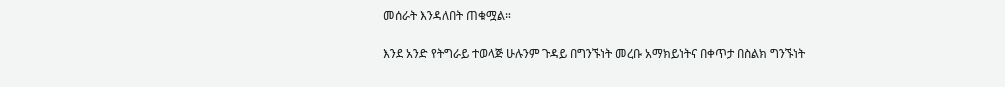መሰራት እንዳለበት ጠቁሟል።

እንደ አንድ የትግራይ ተወላጅ ሁሉንም ጉዳይ በግንኙነት መረቡ አማክይነትና በቀጥታ በስልክ ግንኙነት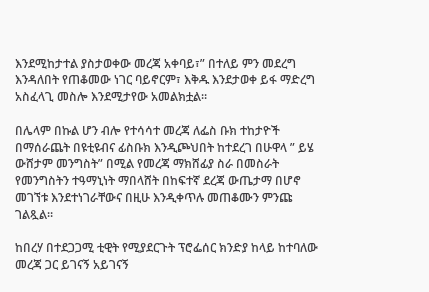እንደሚከታተል ያስታወቀው መረጃ አቀባይ፣” በተለይ ምን መደረግ እንዳለበት የጠቆመው ነገር ባይኖርም፣ እቅዱ እንደታወቀ ይፋ ማድረግ አስፈላጊ መስሎ እንደሚታየው አመልክቷል።

በሌላም በኩል ሆን ብሎ የተሳሳተ መረጃ ለፌስ ቡክ ተከታዮች በማሰራጨት በዩቲዩብና ፊስቡክ እንዲጮህበት ከተደረገ በሁዋላ ” ይሄ ውሸታም መንግስት” በሚል የመረጃ ማክሸፊያ ስራ በመስራት የመንግስትን ተዓማኒነት ማበላሸት በከፍተኛ ደረጃ ውጤታማ በሆኖ መገኘቱ እንደተነገራቸውና በዚሁ እንዲቀጥሉ መጠቆሙን ምንጩ ገልጿል።

ከበረሃ በተደጋጋሚ ቲዊት የሚያደርጉት ፕሮፌሰር ክንድያ ከላይ ከተባለው መረጃ ጋር ይገናኝ አይገናኝ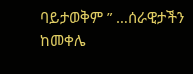ባይታወቅም ” …ሰራዊታችን ከመቀሌ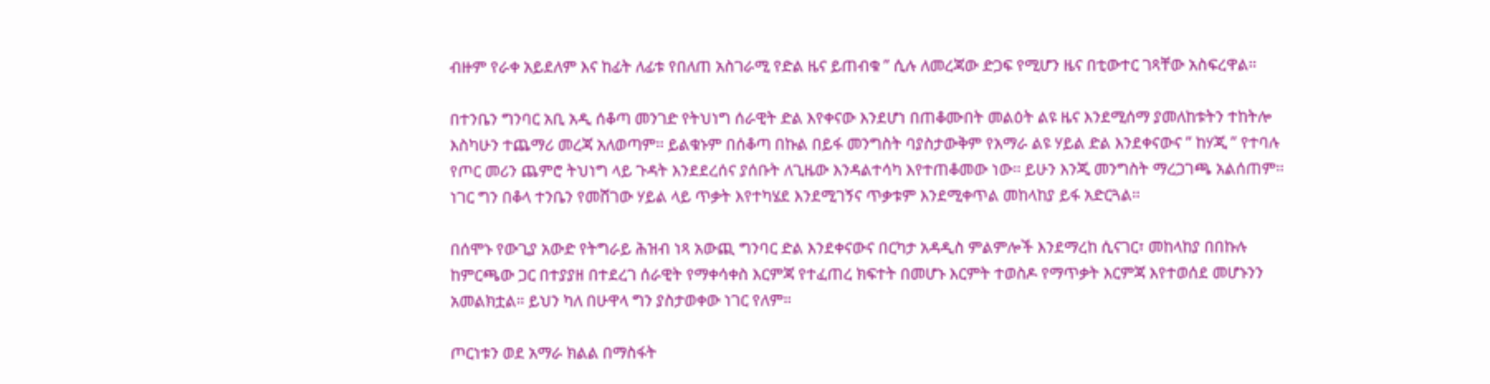ብዙም የራቀ አይደለም እና ከፊት ለፊቱ የበለጠ አስገራሚ የድል ዜና ይጠብቁ ” ሲሉ ለመረጃው ድጋፍ የሚሆን ዜና በቲውተር ገጻቸው አስፍረዋል።

በተንቤን ግንባር አቢ አዲ ሰቆጣ መንገድ የትህነግ ሰራዊት ድል እየቀናው እንደሆነ በጠቆሙበት መልዕት ልዩ ዜና እንደሚሰማ ያመለከቱትን ተከትሎ እስካሁን ተጨማሪ መረጃ አለወጣም። ይልቁኑም በሰቆጣ በኩል በይፋ መንግስት ባያስታውቅም የአማራ ልዩ ሃይል ድል እንደቀናውና ” ከሃጂ ” የተባሉ የጦር መሪን ጨምሮ ትህነግ ላይ ጉዳት እንደደረሰና ያሰቡት ለጊዜው እንዳልተሳካ እየተጠቆመው ነው። ይሁን እንጂ መንግስት ማረጋገጫ አልሰጠም። ነገር ግን በቆላ ተንቤን የመሸገው ሃይል ላይ ጥቃት እየተካሄደ እንደሚገኝና ጥቃቱም እንደሚቀጥል መከላከያ ይፋ አድርጓል።

በሰሞኑ የውጊያ አውድ የትግራይ ሕዝብ ነጻ አውጪ ግንባር ድል እንደቀናውና በርካታ አዳዲስ ምልምሎች እንደማረከ ሲናገር፣ መከላከያ በበኩሉ ከምርጫው ጋር በተያያዘ በተደረገ ሰራዊት የማቀሳቀስ እርምጃ የተፈጠረ ክፍተት በመሆኑ እርምት ተወስዶ የማጥቃት እርምጃ እየተወሰደ መሆኑንን አመልክቷል። ይህን ካለ በሁዋላ ግን ያስታወቀው ነገር የለም።

ጦርነቱን ወደ አማራ ክልል በማስፋት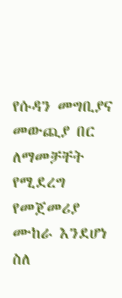የሱዳን መግቢያና መውጪያ በር ለማመቻቸት የሚደረግ የመጀመሪያ ሙከራ እንደሆነ ስለ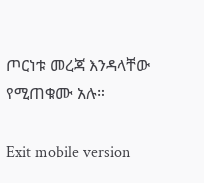ጦርነቱ መረጃ እንዳላቸው የሚጠቁሙ አሉ።

Exit mobile version